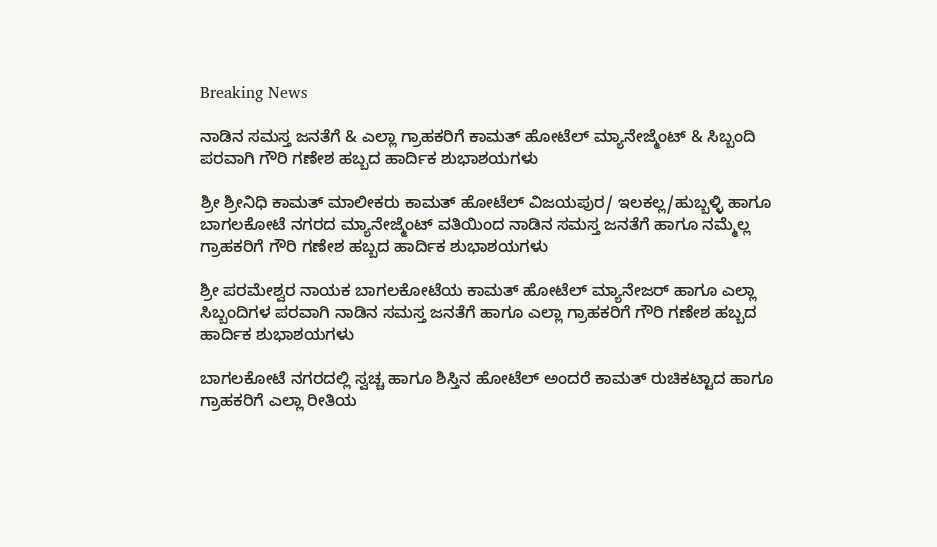Breaking News

ನಾಡಿನ ಸಮಸ್ತ ಜನತೆಗೆ & ಎಲ್ಲಾ ಗ್ರಾಹಕರಿಗೆ ಕಾಮತ್ ಹೋಟೆಲ್ ಮ್ಯಾನೇಜ್ಮೆಂಟ್ & ಸಿಬ್ಬಂದಿ ಪರವಾಗಿ ಗೌರಿ ಗಣೇಶ ಹಬ್ಬದ ಹಾರ್ದಿಕ ಶುಭಾಶಯಗಳು

ಶ್ರೀ ಶ್ರೀನಿಧಿ ಕಾಮತ್ ಮಾಲೀಕರು ಕಾಮತ್ ಹೋಟೆಲ್ ವಿಜಯಪುರ/ ಇಲಕಲ್ಲ/ಹುಬ್ಬಳ್ಳಿ ಹಾಗೂ ಬಾಗಲಕೋಟೆ ನಗರದ ಮ್ಯಾನೇಜ್ಮೆಂಟ್ ವತಿಯಿಂದ ನಾಡಿನ ಸಮಸ್ತ ಜನತೆಗೆ ಹಾಗೂ ನಮ್ಮೆಲ್ಲ ಗ್ರಾಹಕರಿಗೆ ಗೌರಿ ಗಣೇಶ ಹಬ್ಬದ ಹಾರ್ದಿಕ ಶುಭಾಶಯಗಳು

ಶ್ರೀ ಪರಮೇಶ್ವರ ನಾಯಕ ಬಾಗಲಕೋಟೆಯ ಕಾಮತ್ ಹೋಟೆಲ್ ಮ್ಯಾನೇಜರ್ ಹಾಗೂ ಎಲ್ಲಾ ಸಿಬ್ಬಂದಿಗಳ ಪರವಾಗಿ ನಾಡಿನ ಸಮಸ್ತ ಜನತೆಗೆ ಹಾಗೂ ಎಲ್ಲಾ ಗ್ರಾಹಕರಿಗೆ ಗೌರಿ ಗಣೇಶ ಹಬ್ಬದ ಹಾರ್ದಿಕ ಶುಭಾಶಯಗಳು

ಬಾಗಲಕೋಟೆ ನಗರದಲ್ಲಿ ಸ್ವಚ್ಚ ಹಾಗೂ ಶಿಸ್ತಿನ ಹೋಟೆಲ್ ಅಂದರೆ ಕಾಮತ್ ರುಚಿಕಟ್ಟಾದ ಹಾಗೂ ಗ್ರಾಹಕರಿಗೆ ಎಲ್ಲಾ ರೀತಿಯ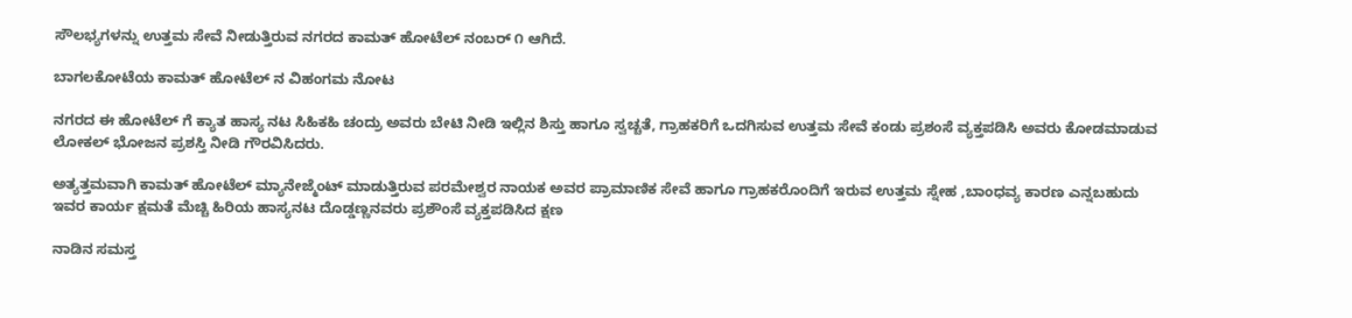ಸೌಲಭ್ಯಗಳನ್ನು ಉತ್ತಮ ಸೇವೆ ನೀಡುತ್ತಿರುವ ನಗರದ ಕಾಮತ್ ಹೋಟೆಲ್ ನಂಬರ್ ೧ ಆಗಿದೆ.

ಬಾಗಲಕೋಟೆಯ ಕಾಮತ್ ಹೋಟೆಲ್ ನ ವಿಹಂಗಮ ನೋಟ

ನಗರದ ಈ ಹೋಟೆಲ್ ಗೆ ಕ್ಯಾತ ಹಾಸ್ಯ ನಟ ಸಿಹಿಕಹಿ ಚಂದ್ರು ಅವರು ಬೇಟಿ ನೀಡಿ ಇಲ್ಲಿನ ಶಿಸ್ತು ಹಾಗೂ ಸ್ವಚ್ಚತೆ, ಗ್ರಾಹಕರಿಗೆ ಒದಗಿಸುವ ಉತ್ತಮ ಸೇವೆ ಕಂಡು ಪ್ರಶಂಸೆ ವ್ಯಕ್ತಪಡಿಸಿ ಅವರು ಕೋಡಮಾಡುವ ಲೋಕಲ್ ಭೋಜನ ಪ್ರಶಸ್ತಿ ನೀಡಿ ಗೌರವಿಸಿದರು.

ಅತ್ಯತ್ತಮವಾಗಿ ಕಾಮತ್ ಹೋಟೆಲ್ ಮ್ಯಾನೇಜ್ಮೆಂಟ್ ಮಾಡುತ್ತಿರುವ ಪರಮೇಶ್ವರ ನಾಯಕ ಅವರ ಪ್ರಾಮಾಣಿಕ ಸೇವೆ ಹಾಗೂ ಗ್ರಾಹಕರೊಂದಿಗೆ ಇರುವ ಉತ್ತಮ ಸ್ನೇಹ ,ಬಾಂಧವ್ಯ ಕಾರಣ ಎನ್ನಬಹುದು ಇವರ ಕಾರ್ಯ ಕ್ಷಮತೆ ಮೆಚ್ಚಿ ಹಿರಿಯ ಹಾಸ್ಯನಟ ದೊಡ್ಡಣ್ಣನವರು ಪ್ರಶೌಂಸೆ ವ್ಯಕ್ತಪಡಿಸಿದ ಕ್ಷಣ

ನಾಡಿನ ಸಮಸ್ತ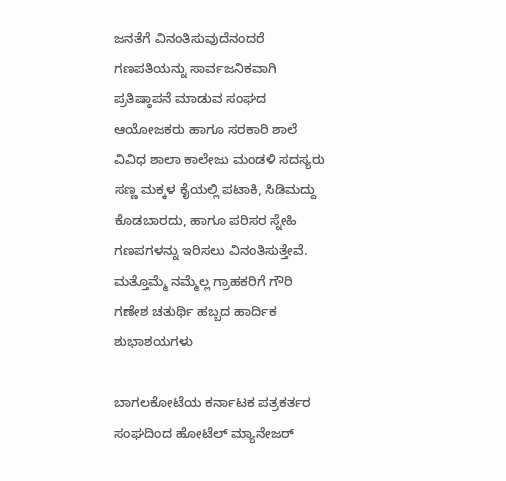ಜನತೆಗೆ ವಿನಂತಿಸುವುದೆನಂದರೆ ಗಣಪತಿಯನ್ನು ಸಾರ್ವಜನಿಕವಾಗಿ ಪ್ರತಿಷ್ಠಾಪನೆ ಮಾಡುವ ಸಂಘದ ಆಯೋಜಕರು ಹಾಗೂ ಸರಕಾರಿ ಶಾಲೆ ವಿವಿಧ ಶಾಲಾ ಕಾಲೇಜು ಮಂಡಳಿ ಸದಸ್ಯರು ಸಣ್ಣ ಮಕ್ಕಳ ಕೈಯಲ್ಲಿ ಪಟಾಕಿ, ಸಿಡಿಮದ್ದು ಕೊಡಬಾರದು, ಹಾಗೂ ಪರಿಸರ ಸ್ನೇಹಿ ಗಣಪಗಳನ್ನು ಇರಿಸಲು ವಿನಂತಿಸುತ್ತೇವೆ. ಮತ್ತೊಮ್ಮೆ ನಮ್ಮೆಲ್ಲ ಗ್ರಾಹಕರಿಗೆ ಗೌರಿ ಗಣೇಶ ಚತುರ್ಥಿ ಹಬ್ಬದ ಹಾರ್ದಿಕ ಶುಭಾಶಯಗಳು

ಬಾಗಲಕೋಟೆಯ ಕರ್ನಾಟಕ ಪತ್ರಕರ್ತರ ಸಂಘದಿಂದ ಹೋಟೆಲ್ ಮ್ಯಾನೇಜರ್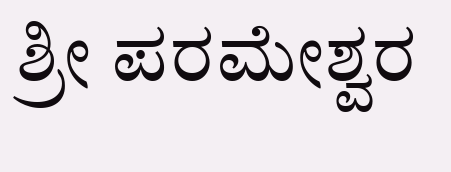ಶ್ರೀ ಪರಮೇಶ್ವರ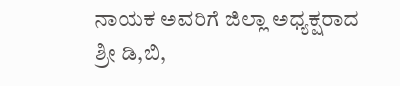ನಾಯಕ ಅವರಿಗೆ ಜಿಲ್ಲಾ ಅಧ್ಯಕ್ಷರಾದ ಶ್ರೀ ಡಿ,ಬಿ,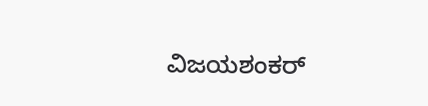ವಿಜಯಶಂಕರ್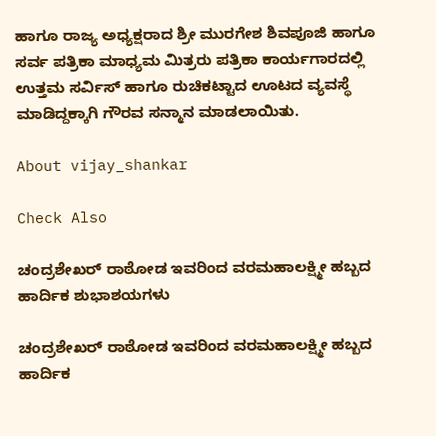ಹಾಗೂ ರಾಜ್ಯ ಅಧ್ಯಕ್ಷರಾದ ಶ್ರೀ ಮುರಗೇಶ ಶಿವಪೂಜಿ ಹಾಗೂ ಸರ್ವ ಪತ್ರಿಕಾ ಮಾಧ್ಯಮ ಮಿತ್ರರು ಪತ್ರಿಕಾ ಕಾರ್ಯಗಾರದಲ್ಲಿ ಉತ್ತಮ ಸರ್ವಿಸ್ ಹಾಗೂ ರುಚಿಕಟ್ಟಾದ ಊಟದ ವ್ಯವಸ್ಥೆ ಮಾಡಿದ್ದಕ್ಕಾಗಿ ಗೌರವ ಸನ್ಮಾನ ಮಾಡಲಾಯಿತು.

About vijay_shankar

Check Also

ಚಂದ್ರಶೇಖರ್ ರಾಠೋಡ ಇವರಿಂದ ವರಮಹಾಲಕ್ಷ್ಮೀ ಹಬ್ಬದ ಹಾರ್ದಿಕ ಶುಭಾಶಯಗಳು

ಚಂದ್ರಶೇಖರ್ ರಾಠೋಡ ಇವರಿಂದ ವರಮಹಾಲಕ್ಷ್ಮೀ ಹಬ್ಬದ ಹಾರ್ದಿಕ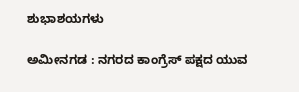ಶುಭಾಶಯಗಳು

ಅಮೀನಗಡ : ನಗರದ ಕಾಂಗ್ರೆಸ್ ಪಕ್ಷದ ಯುವ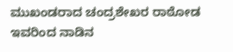ಮುಖಂಡರಾದ ಚಂದ್ರಶೇಖರ ರಾಠೋಡ ಇವರಿಂದ ನಾಡಿನ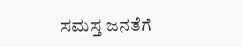ಸಮಸ್ತ ಜನತೆಗೆ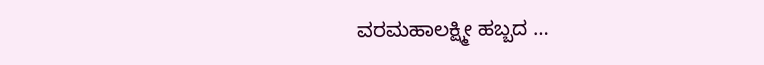ವರಮಹಾಲಕ್ಷ್ಮೀ ಹಬ್ಬದ …